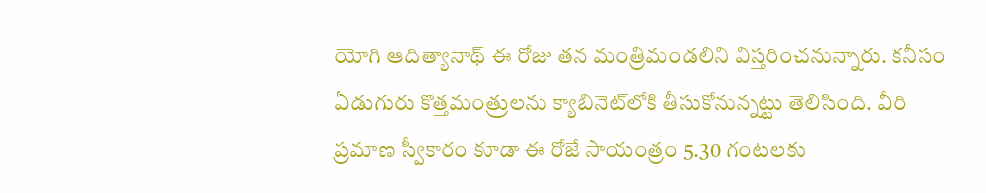యోగి ఆదిత్యానాథ్ ఈ రోజు తన మంత్రిమండలిని విస్తరించనున్నారు. కనీసం ఏడుగురు కొత్తమంత్రులను క్యాబినెట్‌లోకి తీసుకోనున్నట్టు తెలిసింది. వీరి ప్రమాణ స్వీకారం కూడా ఈ రోజే సాయంత్రం 5.30 గంటలకు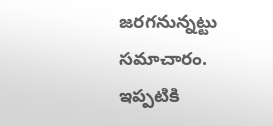జరగనున్నట్టు సమాచారం. ఇప్పటికి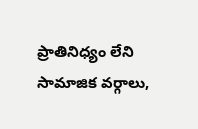ప్రాతినిధ్యం లేని సామాజిక వర్గాలు,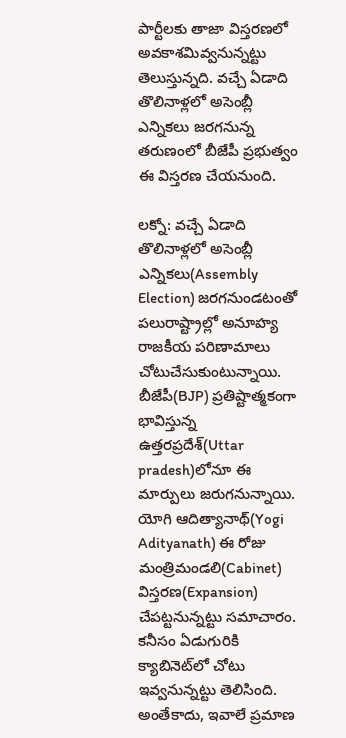పార్టీలకు తాజా విస్తరణలో అవకాశమివ్వనున్నట్టు తెలుస్తున్నది. వచ్చే ఏడాది తొలినాళ్లలో అసెంబ్లీ ఎన్నికలు జరగనున్న తరుణంలో బీజేపీ ప్రభుత్వం ఈ విస్తరణ చేయనుంది.

లక్నో: వచ్చే ఏడాది తొలినాళ్లలో అసెంబ్లీ ఎన్నికలు(Assembly Election) జరగనుండటంతో పలురాష్ట్రాల్లో అనూహ్య రాజకీయ పరిణామాలు చోటుచేసుకుంటున్నాయి. బీజేపీ(BJP) ప్రతిష్టాత్మకంగా భావిస్తున్న ఉత్తరప్రదేశ్‌(Uttar pradesh)లోనూ ఈ మార్పులు జరుగనున్నాయి. యోగి ఆదిత్యానాథ్(Yogi Adityanath) ఈ రోజు మంత్రిమండలి(Cabinet) విస్తరణ(Expansion) చేపట్టనున్నట్టు సమాచారం. కనీసం ఏడుగురికి క్యాబినెట్‌లో చోటు ఇవ్వనున్నట్టు తెలిసింది. అంతేకాదు, ఇవాలే ప్రమాణ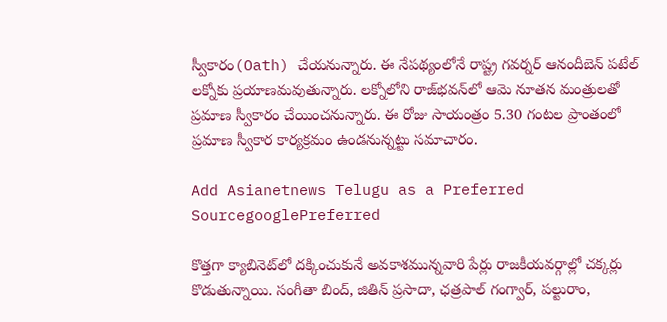స్వీకారం(Oath) చేయనున్నారు. ఈ నేపథ్యంలోనే రాష్ట్ర గవర్నర్ ఆనందీబెన్ పటేల్ లక్నోకు ప్రయాణమవుతున్నారు. లక్నోలోని రాజ్‌భవన్‌లో ఆమె నూతన మంత్రులతో ప్రమాణ స్వీకారం చేయించనున్నారు. ఈ రోజు సాయంత్రం 5.30 గంటల ప్రాంతంలో ప్రమాణ స్వీకార కార్యక్రమం ఉండనున్నట్టు సమాచారం.

Add Asianetnews Telugu as a Preferred SourcegooglePreferred

కొత్తగా క్యాబినెట్‌లో దక్కించుకునే అవకాశమున్నవారి పేర్లు రాజకీయవర్గాల్లో చక్కర్లు కొడుతున్నాయి. సంగీతా బింద్, జితిన్ ప్రసాదా, ఛత్రపాల్ గంగ్వార్, పల్టురాం,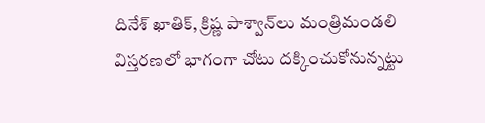దినేశ్ ఖాతిక్, క్రిష్ణ పాశ్వాన్‌లు మంత్రిమండలి విస్తరణలో భాగంగా చోటు దక్కించుకోనున్నట్టు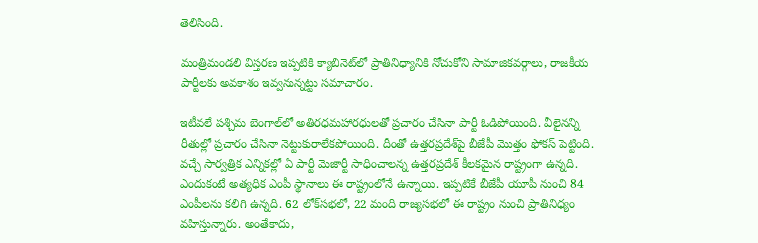తెలిసింది.

మంత్రిమండలి విస్తరణ ఇప్పటికి క్యాబినెట్‌లో ప్రాతినిధ్యానికి నోచుకోని సామాజికవర్గాలు, రాజకీయ పార్టీలకు అవకాశం ఇవ్వనున్నట్టు సమాచారం.

ఇటీవలే పశ్చిమ బెంగాల్‌లో అతిరధమహారధులతో ప్రచారం చేసినా పార్టీ ఓడిపోయింది. వీలైనన్ని రీతుల్లో ప్రచారం చేసినా నెట్టుకురాలేకపోయింది. దీంతో ఉత్తరప్రదేశ్‌పై బీజేపీ మొత్తం ఫోకస్ పెట్టింది. వచ్చే సార్వత్రిక ఎన్నికల్లో ఏ పార్టీ మెజార్టీ సాధించాలన్న ఉత్తరప్రదేశ్ కీలకమైన రాష్ట్రంగా ఉన్నది. ఎందుకంటే అత్యధిక ఎంపీ స్థానాలు ఈ రాష్ట్రంలోనే ఉన్నాయి. ఇప్పటికే బీజేపీ యూపీ నుంచి 84 ఎంపీలను కలిగి ఉన్నది. 62 లోక్‌సభలో, 22 మంది రాజ్యసభలో ఈ రాష్ట్రం నుంచి ప్రాతినిధ్యం వహిస్తున్నారు. అంతేకాదు,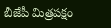బీజేపీ మిత్రపక్షం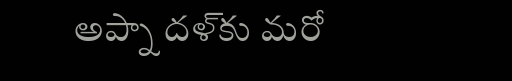అప్నా దళ్‌కు మరో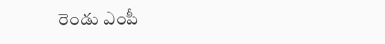రెండు ఎంపీ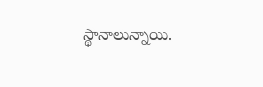స్థానాలున్నాయి.